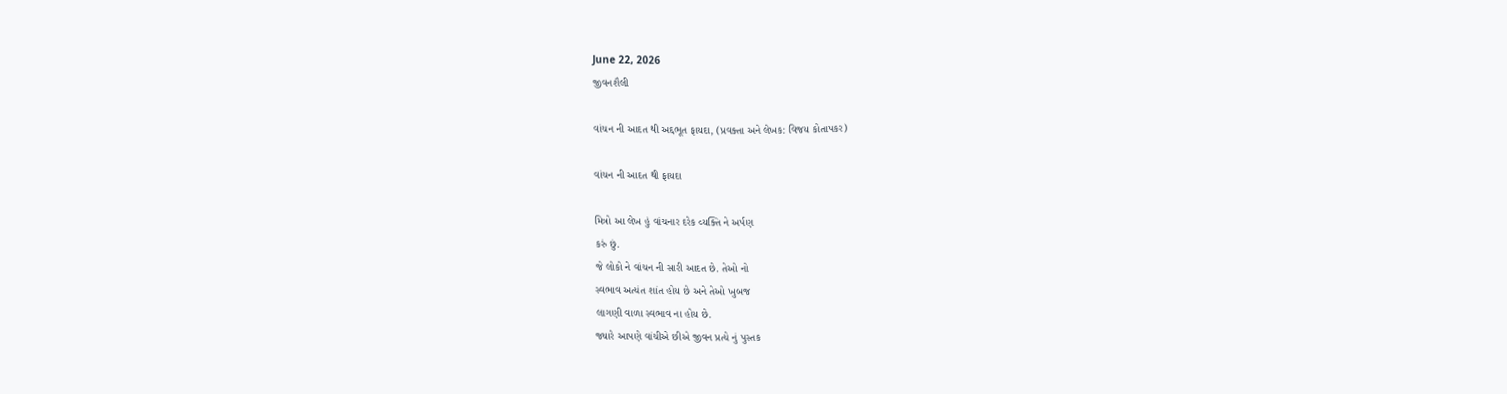June 22, 2026
જીવનશૈલી

વાંચન ની આદત થી અદ્દભૂત ફાયદા, (પ્રવક્તા અને લેખક: વિજય કોતાપકર)

વાંચન ની આદત થી ફાયદા

મિત્રો આ લેખ હું વાંચનાર દરેક વ્યક્તિ ને અર્પણ
કરું છું.
જે લોકો ને વાંચન ની સારી આદત છે. તેઓ નો
સ્વભાવ અત્યંત શાંત હોય છે અને તેઓ ખુબજ
લાગણી વાળા સ્વભાવ ના હોય છે.
જ્યારે આપણે વાંચીએ છીએ જીવન પ્રત્યે નું પુસ્તક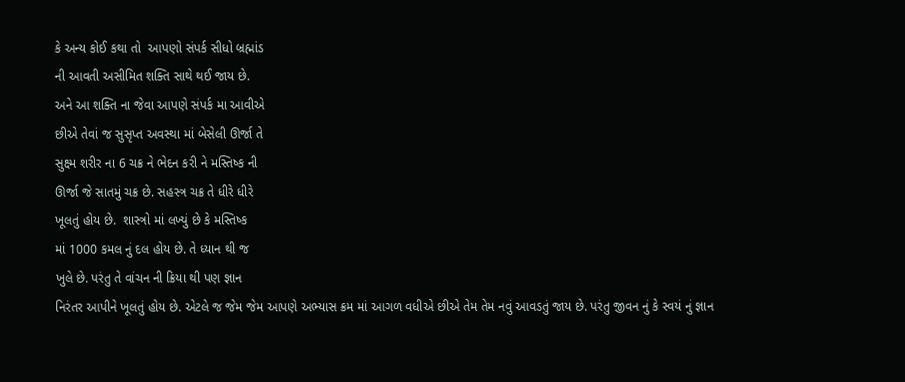કે અન્ય કોઈ કથા તો  આપણો સંપર્ક સીધો બ્રહ્માંડ
ની આવતી અસીમિત શક્તિ સાથે થઈ જાય છે.
અને આ શક્તિ ના જેવા આપણે સંપર્ક મા આવીએ
છીએ તેવાં જ સુસૃપ્ત અવસ્થા માં બેસેલી ઊર્જા તે
સુક્ષ્મ શરીર ના 6 ચક્ર ને ભેદન કરી ને મસ્તિષ્ક ની
ઊર્જા જે સાતમું ચક્ર છે. સહસ્ત્ર ચક્ર તે ધીરે ધીરે
ખૂલતું હોય છે.  શાસ્ત્રો માં લખ્યું છે કે મસ્તિષ્ક
માં 1000 કમલ નું દલ હોય છે. તે ધ્યાન થી જ
ખુલે છે. પરંતુ તે વાંચન ની ક્રિયા થી પણ જ્ઞાન
નિરંતર આપીને ખૂલતું હોય છે. એટલે જ જેમ જેમ આપણે અભ્યાસ ક્રમ માં આગળ વધીએ છીએ તેમ તેમ નવું આવડતું જાય છે. પરંતુ જીવન નું કે સ્વયં નું જ્ઞાન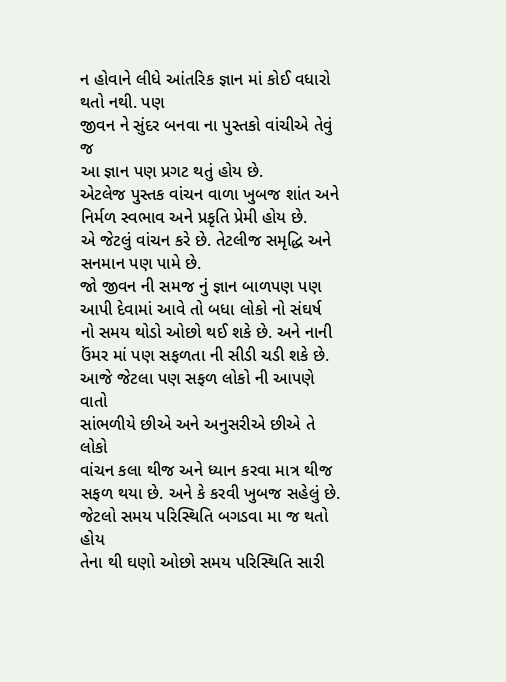ન હોવાને લીધે આંતરિક જ્ઞાન માં કોઈ વધારો થતો નથી. પણ
જીવન ને સુંદર બનવા ના પુસ્તકો વાંચીએ તેવું જ
આ જ્ઞાન પણ પ્રગટ થતું હોય છે.
એટલેજ પુસ્તક વાંચન વાળા ખુબજ શાંત અને નિર્મળ સ્વભાવ અને પ્રકૃતિ પ્રેમી હોય છે.
એ જેટલું વાંચન કરે છે. તેટલીજ સમૃદ્ધિ અને
સનમાન પણ પામે છે.
જો જીવન ની સમજ નું જ્ઞાન બાળપણ પણ
આપી દેવામાં આવે તો બધા લોકો નો સંઘર્ષ
નો સમય થોડો ઓછો થઈ શકે છે. અને નાની
ઉંમર માં પણ સફળતા ની સીડી ચડી શકે છે.
આજે જેટલા પણ સફળ લોકો ની આપણે વાતો
સાંભળીયે છીએ અને અનુસરીએ છીએ તે લોકો
વાંચન કલા થીજ અને ધ્યાન કરવા માત્ર થીજ
સફળ થયા છે. અને કે કરવી ખુબજ સહેલું છે.
જેટલો સમય પરિસ્થિતિ બગડવા મા જ થતો હોય
તેના થી ઘણો ઓછો સમય પરિસ્થિતિ સારી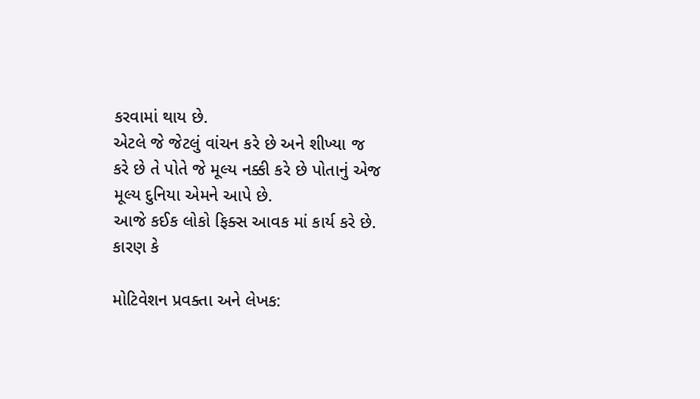કરવામાં થાય છે.
એટલે જે જેટલું વાંચન કરે છે અને શીખ્યા જ
કરે છે તે પોતે જે મૂલ્ય નક્કી કરે છે પોતાનું એજ
મૂલ્ય દુનિયા એમને આપે છે.
આજે કઈક લોકો ફિક્સ આવક માં કાર્ય કરે છે.
કારણ કે

મોટિવેશન પ્રવક્તા અને લેખક: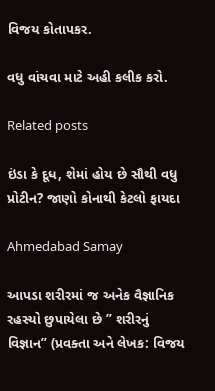વિજય કોતાપકર.

વધુ વાંચવા માટે અહી કલીક કરો.

Related posts

ઇંડા કે દૂધ, શેમાં હોય છે સૌથી વધુ પ્રોટીન? જાણો કોનાથી કેટલો ફાયદા

Ahmedabad Samay

આપડા શરીરમાં જ અનેક વૈજ્ઞાનિક રહસ્યો છુપાયેલા છે ” શરીરનું વિજ્ઞાન” (પ્રવક્તા અને લેખક: વિજય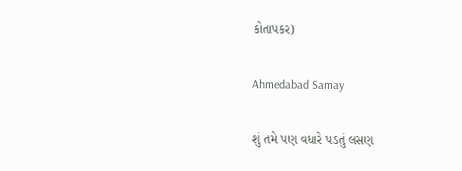કોતાપકર)

Ahmedabad Samay

શું તમે પણ વધારે પડતું લસણ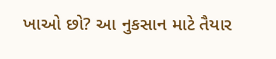ખાઓ છો? આ નુકસાન માટે તૈયાર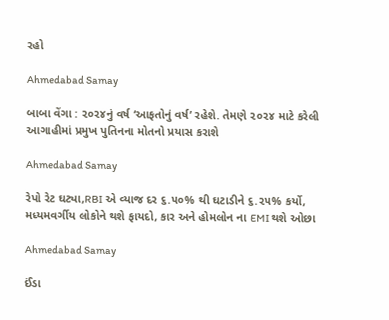રહો

Ahmedabad Samay

બાબા વેંગા : ૨૦૨૪નું વર્ષ ‘આફતોનું વર્ષ’ રહેશે. તેમણે ૨૦૨૪ માટે કરેલી આગાહીમાં પ્રમુખ પુતિનના મોતનો પ્રયાસ કરાશે

Ahmedabad Samay

રેપો રેટ ઘટ્યા,RBI એ વ્‍યાજ દર ૬.૫૦% થી ઘટાડીને ૬.૨૫% કર્યો, મધ્યમવર્ગીય લોકોને થશે ફાયદો, કાર અને હોમલોન ના EMI થશે ઓછા

Ahmedabad Samay

ઈંડા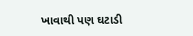ખાવાથી પણ ઘટાડી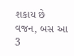શકાય છે વજન, બસ આ 3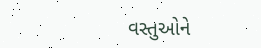વસ્તુઓને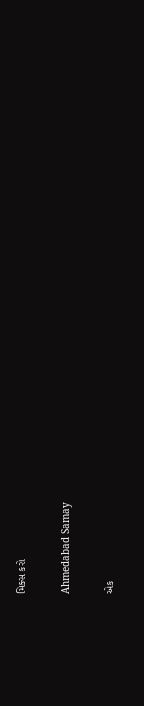મિક્સ કરો

Ahmedabad Samay

એક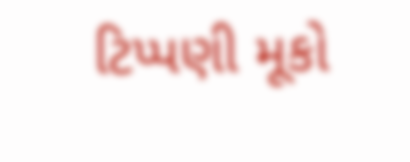ટિપ્પણી મૂકો